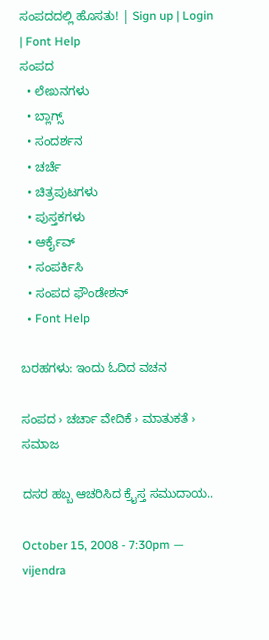ಸಂಪದದಲ್ಲಿ ಹೊಸತು! | Sign up | Login | Font Help
ಸಂಪದ
  • ಲೇಖನಗಳು
  • ಬ್ಲಾಗ್ಸ್
  • ಸಂದರ್ಶನ
  • ಚರ್ಚೆ
  • ಚಿತ್ರಪುಟಗಳು
  • ಪುಸ್ತಕಗಳು
  • ಆರ್ಕೈವ್
  • ಸಂಪರ್ಕಿಸಿ
  • ಸಂಪದ ಫೌಂಡೇಶನ್
  • Font Help

ಬರಹಗಳು: ಇಂದು ಓದಿದ ವಚನ

ಸಂಪದ › ಚರ್ಚಾ ವೇದಿಕೆ › ಮಾತುಕತೆ › ಸಮಾಜ

ದಸರ ಹಬ್ಬ ಆಚರಿಸಿದ ಕ್ರೈಸ್ತ ಸಮುದಾಯ..

October 15, 2008 - 7:30pm — vijendra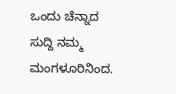ಒಂದು ಚೆನ್ನಾದ ಸುದ್ದಿ ನಮ್ಮ ಮಂಗಳೂರಿನಿಂದ.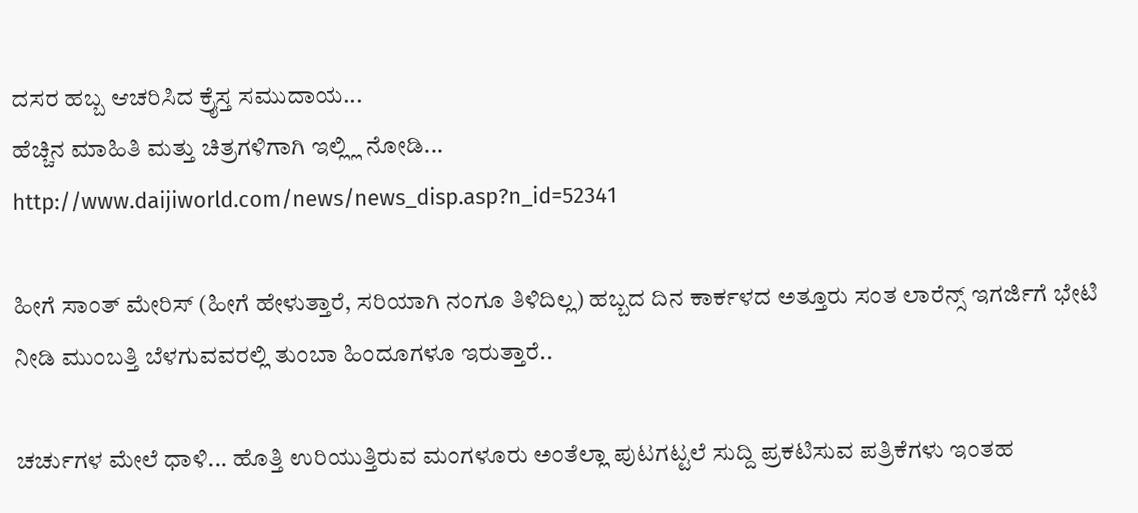ದಸರ ಹಬ್ಬ ಆಚರಿಸಿದ ಕ್ರೈಸ್ತ ಸಮುದಾಯ...
ಹೆಚ್ಚಿನ ಮಾಹಿತಿ ಮತ್ತು ಚಿತ್ರಗಳಿಗಾಗಿ ಇಲ್ಲ್ಲಿ ನೋಡಿ...
http://www.daijiworld.com/news/news_disp.asp?n_id=52341

ಹೀಗೆ ಸಾಂತ್ ಮೇರಿಸ್ (ಹೀಗೆ ಹೇಳುತ್ತಾರೆ, ಸರಿಯಾಗಿ ನಂಗೂ ತಿಳಿದಿಲ್ಲ) ಹಬ್ಬದ ದಿನ ಕಾರ್ಕಳದ ಅತ್ತೂರು ಸಂತ ಲಾರೆನ್ಸ್ ಇಗರ್ಜಿಗೆ ಭೇಟಿ ನೀಡಿ ಮುಂಬತ್ತಿ ಬೆಳಗುವವರಲ್ಲಿ ತುಂಬಾ ಹಿಂದೂಗಳೂ ಇರುತ್ತಾರೆ..

ಚರ್ಚುಗಳ ಮೇಲೆ ಧಾಳಿ... ಹೊತ್ತಿ ಉರಿಯುತ್ತಿರುವ ಮಂಗಳೂರು ಅಂತೆಲ್ಲಾ ಪುಟಗಟ್ಟಲೆ ಸುದ್ದಿ ಪ್ರಕಟಿಸುವ ಪತ್ರಿಕೆಗಳು ಇಂತಹ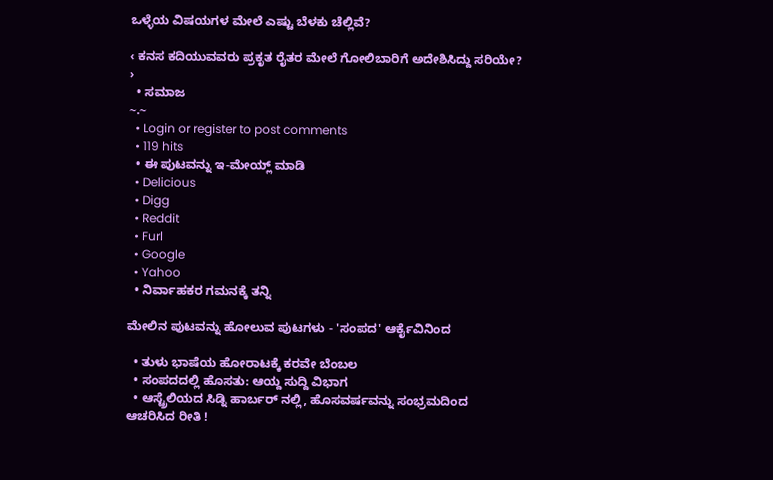ಒಳ್ಳೆಯ ವಿಷಯಗಳ ಮೇಲೆ ಎಷ್ಟು ಬೆಳಕು ಚೆಲ್ಲಿವೆ?

‹ ಕನಸ ಕದಿಯುವವರು ಪ್ರಕೃತ ರೈತರ ಮೇಲೆ ಗೋಲಿಬಾರಿಗೆ ಅದೇಶಿಸಿದ್ದು ಸರಿಯೇ? ›
  • ಸಮಾಜ
~.~
  • Login or register to post comments
  • 119 hits
  • ಈ ಪುಟವನ್ನು ಇ-ಮೇಯ್ಲ್ ಮಾಡಿ
  • Delicious
  • Digg
  • Reddit
  • Furl
  • Google
  • Yahoo
  • ನಿರ್ವಾಹಕರ ಗಮನಕ್ಕೆ ತನ್ನಿ

ಮೇಲಿನ ಪುಟವನ್ನು ಹೋಲುವ ಪುಟಗಳು - 'ಸಂಪದ' ಆರ್ಕೈವಿನಿಂದ

  • ತುಳು ಭಾಷೆಯ ಹೋರಾಟಕ್ಕೆ ಕರವೇ ಬೆಂಬಲ
  • ಸಂಪದದಲ್ಲಿ ಹೊಸತು: ಆಯ್ದ ಸುದ್ದಿ ವಿಭಾಗ
  • ಆಸ್ಟ್ರೆಲಿಯದ ಸಿಡ್ನಿ ಹಾರ್ಬರ್ ನಲ್ಲಿ, ಹೊಸವರ್ಷವನ್ನು ಸಂಭ್ರಮದಿಂದ ಆಚರಿಸಿದ ರೀತಿ !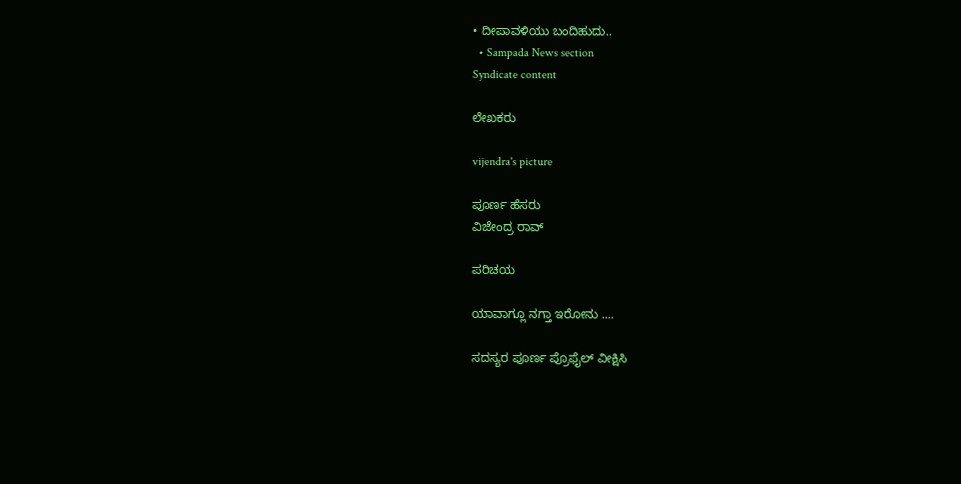• ದೀಪಾವಳಿಯು ಬಂದಿಹುದು..
  • Sampada News section
Syndicate content

ಲೇಖಕರು

vijendra's picture

ಪೂರ್ಣ ಹೆಸರು
ವಿಜೇಂದ್ರ ರಾವ್

ಪರಿಚಯ

ಯಾವಾಗ್ಲೂ ನಗ್ತಾ ಇರೋನು ....

ಸದಸ್ಯರ ಪೂರ್ಣ ಪ್ರೊಫೈಲ್ ವೀಕ್ಷಿಸಿ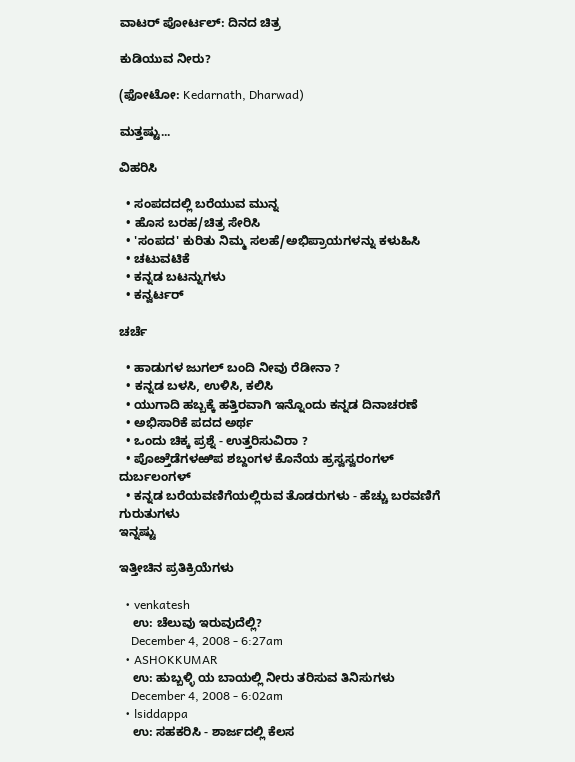ವಾಟರ್ ಪೋರ್ಟಲ್: ದಿನದ ಚಿತ್ರ

ಕುಡಿಯುವ ನೀರು?

(ಫೋಟೋ: Kedarnath, Dharwad)

ಮತ್ತಷ್ಟು...

ವಿಹರಿಸಿ

  • ಸಂಪದದಲ್ಲಿ ಬರೆಯುವ ಮುನ್ನ
  • ಹೊಸ ಬರಹ/ಚಿತ್ರ ಸೇರಿಸಿ
  • 'ಸಂಪದ' ಕುರಿತು ನಿಮ್ಮ ಸಲಹೆ/ಅಭಿಪ್ರಾಯಗಳನ್ನು ಕಳುಹಿಸಿ
  • ಚಟುವಟಿಕೆ
  • ಕನ್ನಡ ಬಟನ್ನುಗಳು
  • ಕನ್ವರ್ಟರ್

ಚರ್ಚೆ

  • ಹಾಡುಗಳ ಜುಗಲ್ ಬಂದಿ ನೀವು ರೆಡೀನಾ ?
  • ಕನ್ನಡ ಬಳಸಿ, ಉಳಿಸಿ, ಕಲಿಸಿ
  • ಯುಗಾದಿ ಹಬ್ಬಕ್ಕೆ ಹತ್ತಿರವಾಗಿ ಇನ್ನೊಂದು ಕನ್ನಡ ದಿನಾಚರಣೆ
  • ಅಭಿಸಾರಿಕೆ ಪದದ ಅರ್ಥ
  • ಒಂದು ಚಿಕ್ಕ ಪ್ರಶ್ನೆ - ಉತ್ತರಿಸುವಿರಾ ?
  • ಪೊೞ್ತೆಡೆಗಳಱಿಪ ಶಬ್ದಂಗಳ ಕೊನೆಯ ಹ್ರಸ್ವಸ್ವರಂಗಳ್ ದುರ್ಬಲಂಗಳ್
  • ಕನ್ನಡ ಬರೆಯವಣಿಗೆಯಲ್ಲಿರುವ ತೊಡರುಗಳು - ಹೆಚ್ಚು ಬರವಣಿಗೆ ಗುರುತುಗಳು
ಇನ್ನಷ್ಟು

ಇತ್ತೀಚಿನ ಪ್ರತಿಕ್ರಿಯೆಗಳು

  • venkatesh
    ಉ: ಚೆಲುವು ಇರುವುದೆಲ್ಲಿ?
    December 4, 2008 - 6:27am
  • ASHOKKUMAR
    ಉ: ಹುಬ್ಬಳ್ಳಿ ಯ ಬಾಯಲ್ಲಿ ನೀರು ತರಿಸುವ ತಿನಿಸುಗಳು
    December 4, 2008 - 6:02am
  • lsiddappa
    ಉ: ಸಹಕರಿಸಿ - ಶಾರ್ಜದಲ್ಲಿ ಕೆಲಸ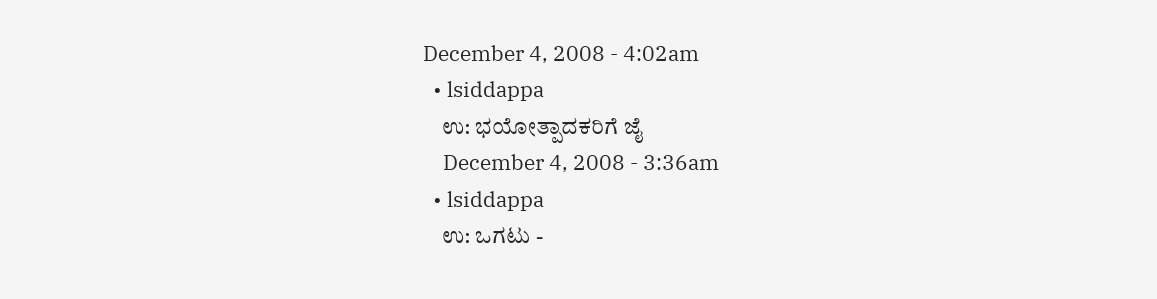December 4, 2008 - 4:02am
  • lsiddappa
    ಉ: ಭಯೋತ್ಪಾದಕರಿಗೆ ಜೈ
    December 4, 2008 - 3:36am
  • lsiddappa
    ಉ: ಒಗಟು -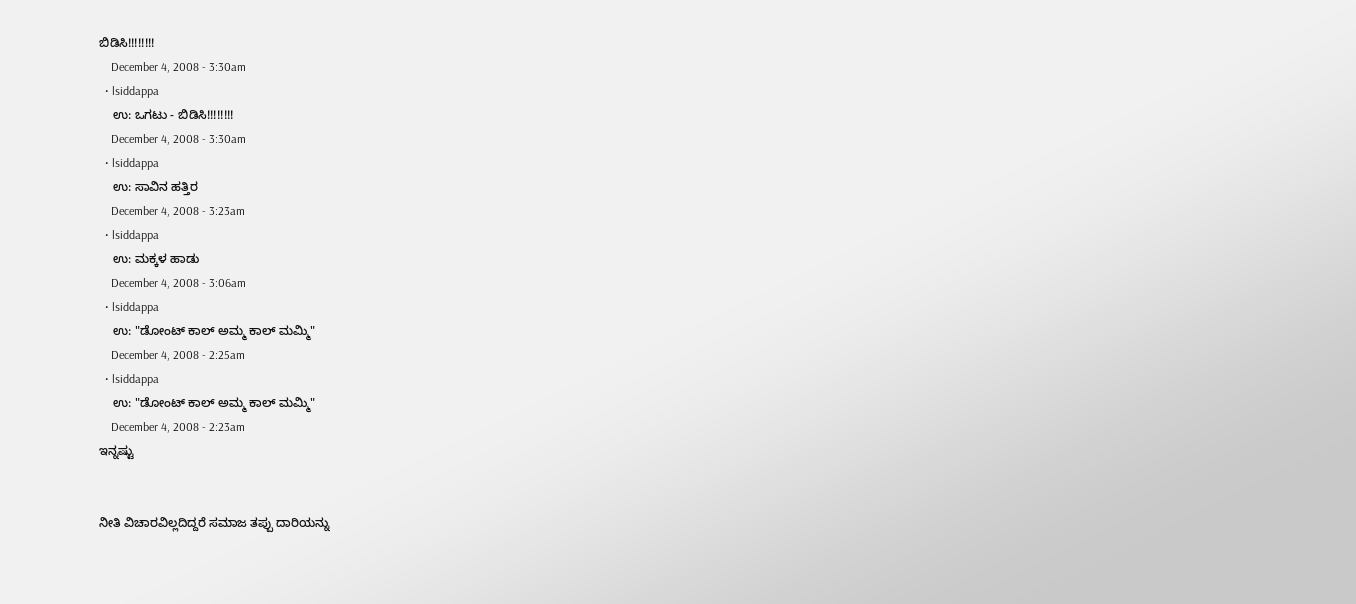ಬಿಡಿಸಿ!!!!!!!!
    December 4, 2008 - 3:30am
  • lsiddappa
    ಉ: ಒಗಟು - ಬಿಡಿಸಿ!!!!!!!!
    December 4, 2008 - 3:30am
  • lsiddappa
    ಉ: ಸಾವಿನ ಹತ್ತಿರ
    December 4, 2008 - 3:23am
  • lsiddappa
    ಉ: ಮಕ್ಕಳ ಹಾಡು
    December 4, 2008 - 3:06am
  • lsiddappa
    ಉ: "ಡೋಂಟ್ ಕಾಲ್ ಅಮ್ಮ ಕಾಲ್ ಮಮ್ಮಿ"
    December 4, 2008 - 2:25am
  • lsiddappa
    ಉ: "ಡೋಂಟ್ ಕಾಲ್ ಅಮ್ಮ ಕಾಲ್ ಮಮ್ಮಿ"
    December 4, 2008 - 2:23am
ಇನ್ನಷ್ಟು


ನೀತಿ ವಿಚಾರವಿಲ್ಲದಿದ್ದರೆ ಸಮಾಜ ತಪ್ಪು ದಾರಿಯನ್ನು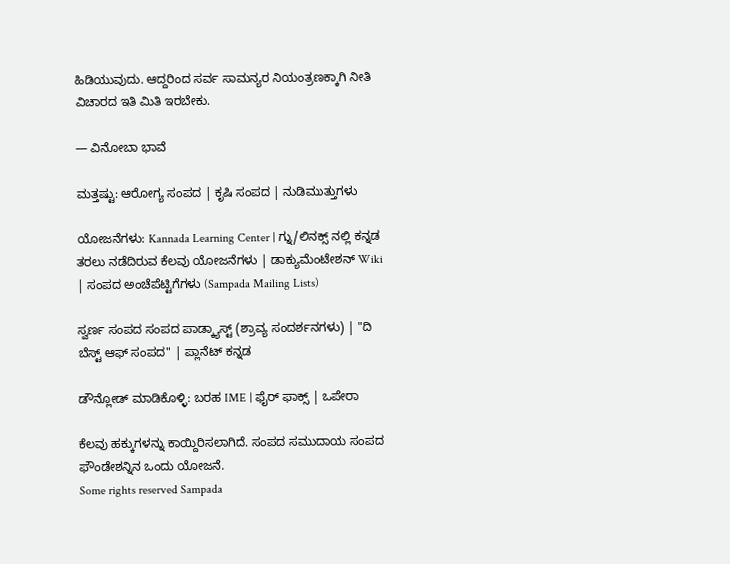ಹಿಡಿಯುವುದು. ಆದ್ದರಿಂದ ಸರ್ವ ಸಾಮನ್ಯರ ನಿಯಂತ್ರಣಕ್ಕಾಗಿ ನೀತಿ ವಿಚಾರದ ಇತಿ ಮಿತಿ ಇರಬೇಕು.

— ವಿನೋಬಾ ಭಾವೆ

ಮತ್ತಷ್ಟು: ಆರೋಗ್ಯ ಸಂಪದ | ಕೃಷಿ ಸಂಪದ | ನುಡಿಮುತ್ತುಗಳು

ಯೋಜನೆಗಳು: Kannada Learning Center | ಗ್ನು/ಲಿನಕ್ಸ್ ನಲ್ಲಿ ಕನ್ನಡ ತರಲು ನಡೆದಿರುವ ಕೆಲವು ಯೋಜನೆಗಳು | ಡಾಕ್ಯುಮೆಂಟೇಶನ್ Wiki | ಸಂಪದ ಅಂಚೆಪೆಟ್ಟಿಗೆಗಳು (Sampada Mailing Lists)

ಸ್ವರ್ಣ ಸಂಪದ ಸಂಪದ ಪಾಡ್ಕ್ಯಾಸ್ಟ್ (ಶ್ರಾವ್ಯ ಸಂದರ್ಶನಗಳು) | "ದಿ ಬೆಸ್ಟ್ ಆಫ್ ಸಂಪದ" | ಪ್ಲಾನೆಟ್ ಕನ್ನಡ

ಡೌನ್ಲೋಡ್ ಮಾಡಿಕೊಳ್ಳಿ: ಬರಹ IME | ಫೈರ್ ಫಾಕ್ಸ್ | ಒಪೇರಾ

ಕೆಲವು ಹಕ್ಕುಗಳನ್ನು ಕಾಯ್ದಿರಿಸಲಾಗಿದೆ. ಸಂಪದ ಸಮುದಾಯ ಸಂಪದ ಫೌಂಡೇಶನ್ನಿನ ಒಂದು ಯೋಜನೆ.
Some rights reserved Sampada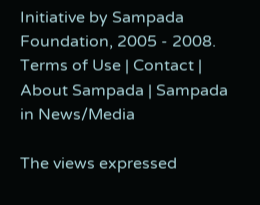Initiative by Sampada Foundation, 2005 - 2008.
Terms of Use | Contact | About Sampada | Sampada in News/Media

The views expressed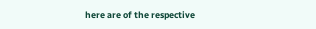here are of the respective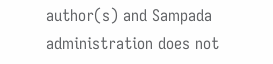author(s) and Sampada administration does not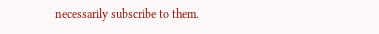necessarily subscribe to them.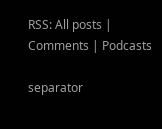RSS: All posts | Comments | Podcasts

separator